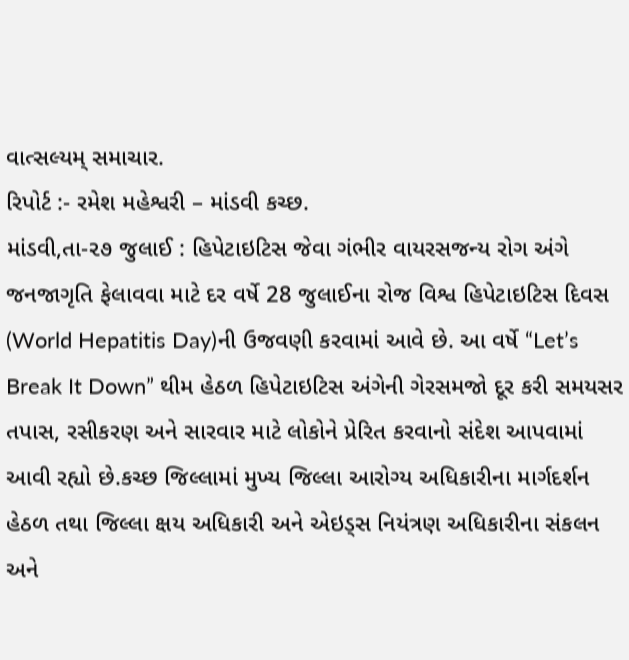વાત્સલ્યમ્ સમાચાર.
રિપોર્ટ :- રમેશ મહેશ્વરી – માંડવી કચ્છ.
માંડવી,તા-૨૭ જુલાઈ : હિપેટાઇટિસ જેવા ગંભીર વાયરસજન્ય રોગ અંગે જનજાગૃતિ ફેલાવવા માટે દર વર્ષે 28 જુલાઈના રોજ વિશ્વ હિપેટાઇટિસ દિવસ (World Hepatitis Day)ની ઉજવણી કરવામાં આવે છે. આ વર્ષે “Let’s Break It Down” થીમ હેઠળ હિપેટાઇટિસ અંગેની ગેરસમજો દૂર કરી સમયસર તપાસ, રસીકરણ અને સારવાર માટે લોકોને પ્રેરિત કરવાનો સંદેશ આપવામાં આવી રહ્યો છે.કચ્છ જિલ્લામાં મુખ્ય જિલ્લા આરોગ્ય અધિકારીના માર્ગદર્શન હેઠળ તથા જિલ્લા ક્ષય અધિકારી અને એઇડ્સ નિયંત્રણ અધિકારીના સંકલન અને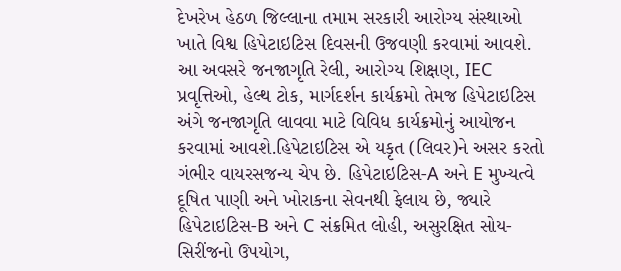દેખરેખ હેઠળ જિલ્લાના તમામ સરકારી આરોગ્ય સંસ્થાઓ ખાતે વિશ્વ હિપેટાઇટિસ દિવસની ઉજવણી કરવામાં આવશે. આ અવસરે જનજાગૃતિ રેલી, આરોગ્ય શિક્ષણ, IEC પ્રવૃત્તિઓ, હેલ્થ ટોક, માર્ગદર્શન કાર્યક્રમો તેમજ હિપેટાઇટિસ અંગે જનજાગૃતિ લાવવા માટે વિવિધ કાર્યક્રમોનું આયોજન કરવામાં આવશે.હિપેટાઇટિસ એ યકૃત (લિવર)ને અસર કરતો ગંભીર વાયરસજન્ય ચેપ છે. હિપેટાઇટિસ-A અને E મુખ્યત્વે દૂષિત પાણી અને ખોરાકના સેવનથી ફેલાય છે, જ્યારે હિપેટાઇટિસ-B અને C સંક્રમિત લોહી, અસુરક્ષિત સોય-સિરીંજનો ઉપયોગ,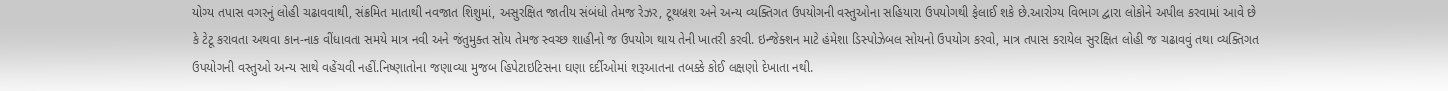યોગ્ય તપાસ વગરનું લોહી ચઢાવવાથી, સંક્રમિત માતાથી નવજાત શિશુમાં, અસુરક્ષિત જાતીય સંબંધો તેમજ રેઝર, ટૂથબ્રશ અને અન્ય વ્યક્તિગત ઉપયોગની વસ્તુઓના સહિયારા ઉપયોગથી ફેલાઈ શકે છે.આરોગ્ય વિભાગ દ્વારા લોકોને અપીલ કરવામાં આવે છે કે ટેટૂ કરાવતા અથવા કાન-નાક વીંધાવતા સમયે માત્ર નવી અને જંતુમુક્ત સોય તેમજ સ્વચ્છ શાહીનો જ ઉપયોગ થાય તેની ખાતરી કરવી. ઇન્જેક્શન માટે હંમેશા ડિસ્પોઝેબલ સોયનો ઉપયોગ કરવો, માત્ર તપાસ કરાયેલ સુરક્ષિત લોહી જ ચઢાવવું તથા વ્યક્તિગત ઉપયોગની વસ્તુઓ અન્ય સાથે વહેંચવી નહીં.નિષ્ણાતોના જણાવ્યા મુજબ હિપેટાઇટિસના ઘણા દર્દીઓમાં શરૂઆતના તબક્કે કોઈ લક્ષણો દેખાતા નથી.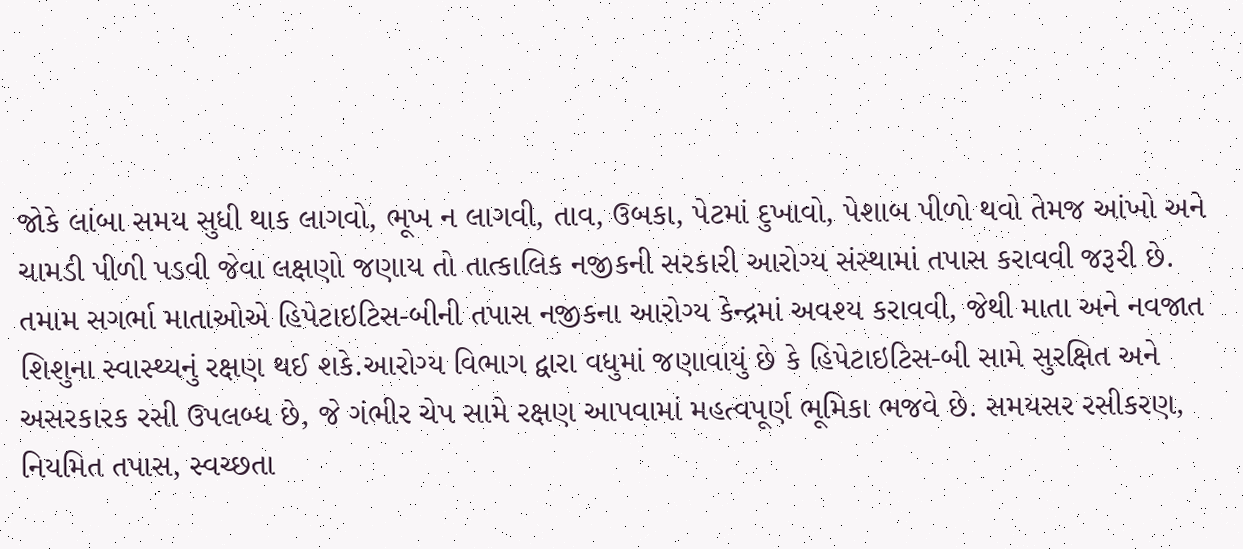જોકે લાંબા સમય સુધી થાક લાગવો, ભૂખ ન લાગવી, તાવ, ઉબકા, પેટમાં દુખાવો, પેશાબ પીળો થવો તેમજ આંખો અને ચામડી પીળી પડવી જેવા લક્ષણો જણાય તો તાત્કાલિક નજીકની સરકારી આરોગ્ય સંસ્થામાં તપાસ કરાવવી જરૂરી છે. તમામ સગર્ભા માતાઓએ હિપેટાઇટિસ-બીની તપાસ નજીકના આરોગ્ય કેન્દ્રમાં અવશ્ય કરાવવી, જેથી માતા અને નવજાત શિશુના સ્વાસ્થ્યનું રક્ષણ થઈ શકે.આરોગ્ય વિભાગ દ્વારા વધુમાં જણાવાયું છે કે હિપેટાઇટિસ-બી સામે સુરક્ષિત અને અસરકારક રસી ઉપલબ્ધ છે, જે ગંભીર ચેપ સામે રક્ષણ આપવામાં મહત્વપૂર્ણ ભૂમિકા ભજવે છે. સમયસર રસીકરણ, નિયમિત તપાસ, સ્વચ્છતા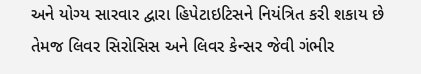અને યોગ્ય સારવાર દ્વારા હિપેટાઇટિસને નિયંત્રિત કરી શકાય છે તેમજ લિવર સિરોસિસ અને લિવર કેન્સર જેવી ગંભીર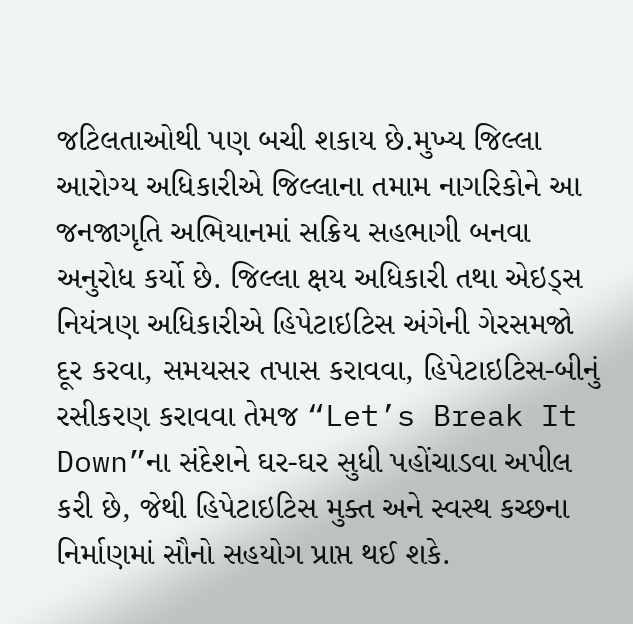જટિલતાઓથી પણ બચી શકાય છે.મુખ્ય જિલ્લા આરોગ્ય અધિકારીએ જિલ્લાના તમામ નાગરિકોને આ જનજાગૃતિ અભિયાનમાં સક્રિય સહભાગી બનવા અનુરોધ કર્યો છે. જિલ્લા ક્ષય અધિકારી તથા એઇડ્સ નિયંત્રણ અધિકારીએ હિપેટાઇટિસ અંગેની ગેરસમજો દૂર કરવા, સમયસર તપાસ કરાવવા, હિપેટાઇટિસ-બીનું રસીકરણ કરાવવા તેમજ “Let’s Break It Down”ના સંદેશને ઘર-ઘર સુધી પહોંચાડવા અપીલ કરી છે, જેથી હિપેટાઇટિસ મુક્ત અને સ્વસ્થ કચ્છના નિર્માણમાં સૌનો સહયોગ પ્રાપ્ત થઈ શકે.